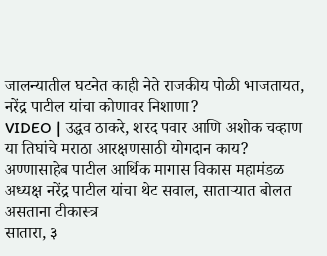जालन्यातील घटनेत काही नेते राजकीय पोळी भाजतायत, नरेंद्र पाटील यांचा कोणावर निशाणा?
VIDEO | उद्धव ठाकरे, शरद पवार आणि अशोक चव्हाण या तिघांचे मराठा आरक्षणसाठी योगदान काय? अण्णासाहेब पाटील आर्थिक मागास विकास महामंडळ अध्यक्ष नरेंद्र पाटील यांचा थेट सवाल, साताऱ्यात बोलत असताना टीकास्त्र
सातारा, ३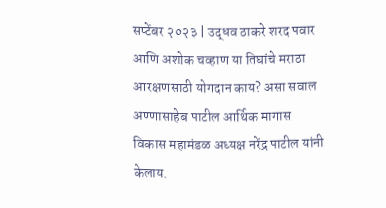सप्टेंबर २०२३ | उद्धव ठाकरे शरद पवार आणि अशोक चव्हाण या तिघांचे मराठा आरक्षणसाठी योगदान काय? असा सवाल अण्णासाहेब पाटील आर्थिक मागास विकास महामंडळ अध्यक्ष नरेंद्र पाटील यांनी केलाय.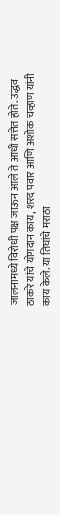जालनामध्ये विरोधी पक्ष जाऊन आले ते आधी सत्तेत होते. उद्धव ठाकरे यांचे योगदान काय, शरद पवार आणि अशोक चव्हाण यांनी काय केले. या तिघांचे मराठा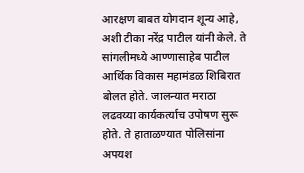आरक्षण बाबत योगदान शून्य आहे, अशी टीका नरेंद्र पाटील यांनी केले. ते सांगलीमध्ये आण्णासाहेब पाटील आर्थिक विकास महामंडळ शिबिरात बोलत होते. जालन्यात मराठा लढवय्या कार्यकर्त्याच उपोषण सुरू होते. ते हाताळण्यात पोलिसांना अपयश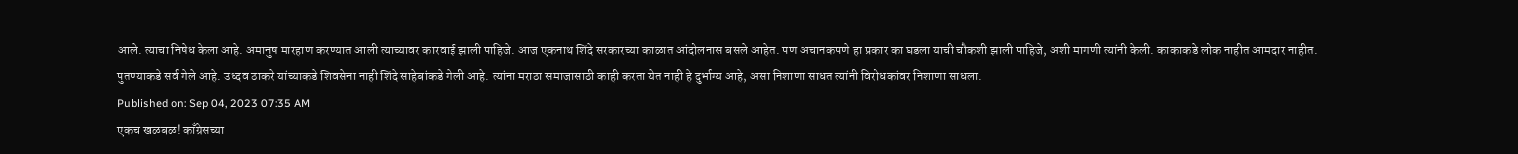आले. त्याचा निषेध केला आहे. अमानुष मारहाण करण्यात आली त्याच्यावर कारवाई झाली पाहिजे. आज एकनाथ शिंदे सरकारच्या काळात आंदोलनास बसले आहेत. पण अचानकपणे हा प्रकार का घडला याची चौकशी झाली पाहिजे, अशी मागणी त्यांनी केली. काकाकडे लोक नाहीत आमदार नाहीत. पुतण्याकडे सर्व गेले आहे. उध्दव ठाकरे यांच्याकडे शिवसेना नाही शिंदे साहेबांकडे गेली आहे. त्यांना मराठा समाजासाठी काही करता येत नाही हे दुर्भाग्य आहे, असा निशाणा साधत त्यांनी विरोधकांवर निशाणा साधला.
Published on: Sep 04, 2023 07:35 AM
एकच खळबळ! काँग्रेसच्या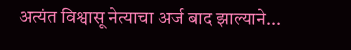अत्यंत विश्वासू नेत्याचा अर्ज बाद झाल्याने...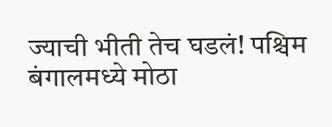ज्याची भीती तेच घडलं! पश्चिम बंगालमध्ये मोठा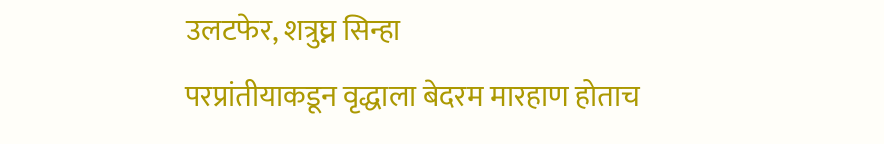उलटफेर, शत्रुघ्न सिन्हा
परप्रांतीयाकडून वृद्धाला बेदरम मारहाण होताच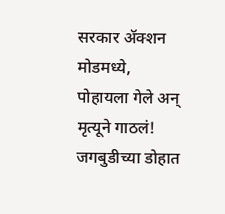सरकार ॲक्शन मोडमध्ये,
पोहायला गेले अन् मृत्यूने गाठलं! जगबुडीच्या डोहात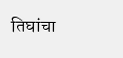तिघांचा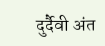दुर्दैवी अंत